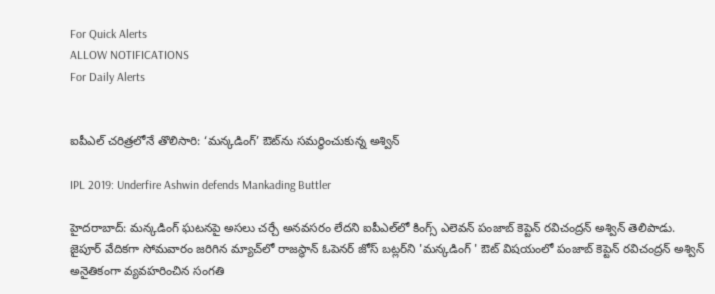For Quick Alerts
ALLOW NOTIFICATIONS
For Daily Alerts


ఐపీఎల్ చరిత్రలోనే తొలిసారి: ‘మన్కడింగ్‌’ ఔట్‌ను సమర్ధించుకున్న అశ్విన్

IPL 2019: Underfire Ashwin defends Mankading Buttler

హైదరాబాద్: మన్కడింగ్‌ ఘటనపై అసలు చర్చే అనవసరం లేదని ఐపీఎల్‌లో కింగ్స్ ఎలెవన్ పంజాబ్ కెప్టెన్ రవిచంద్రన్ అశ్విన్ తెలిపాడు. జైపూర్ వేదికగా సోమవారం జరిగిన మ్యాచ్‌లో రాజస్థాన్ ఓపెనర్ జోస్ బట్లర్‌ని 'మన్కడింగ్‌ ' ఔట్ విషయంలో పంజాబ్ కెప్టెన్ రవిచంద్రన్ అశ్విన్ అనైతికంగా వ్యవహరించిన సంగతి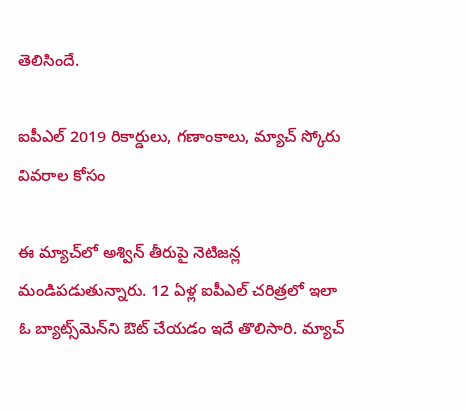తెలిసిందే.

ఐపీఎల్ 2019 రికార్డులు, గణాంకాలు, మ్యాచ్ స్కోరు వివరాల కోసం

ఈ మ్యాచ్‌లో అశ్విన్ తీరుపై నెటిజన్ల మండిపడుతున్నారు. 12 ఏళ్ల ఐపీఎల్ చరిత్రలో ఇలా ఓ బ్యాట్స్‌మెన్‌ని ఔట్ చేయడం ఇదే తొలిసారి. మ్యాచ్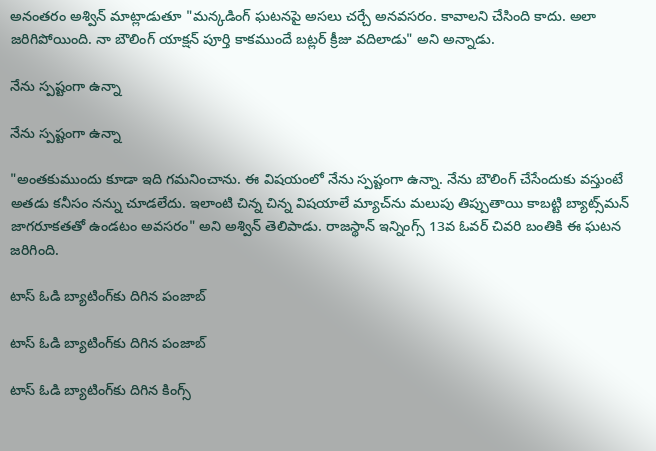అనంతరం అశ్విన్ మాట్లాడుతూ "మన్కడింగ్‌ ఘటనపై అసలు చర్చే అనవసరం. కావాలని చేసింది కాదు. అలా జరిగిపోయింది. నా బౌలింగ్‌ యాక్షన్‌ పూర్తి కాకముందే బట్లర్ క్రీజు వదిలాడు" అని అన్నాడు.

నేను స్పష్టంగా ఉన్నా

నేను స్పష్టంగా ఉన్నా

"అంతకుముందు కూడా ఇది గమనించాను. ఈ విషయంలో నేను స్పష్టంగా ఉన్నా. నేను బౌలింగ్‌ చేసేందుకు వస్తుంటే అతడు కనీసం నన్ను చూడలేదు. ఇలాంటి చిన్న చిన్న విషయాలే మ్యాచ్‌ను మలుపు తిప్పుతాయి కాబట్టి బ్యాట్స్‌మన్‌ జాగరూకతతో ఉండటం అవసరం" అని అశ్విన్ తెలిపాడు. రాజస్థాన్ ఇన్నింగ్స్‌ 13వ ఓవర్‌ చివరి బంతికి ఈ ఘటన జరిగింది.

టాస్‌ ఓడి బ్యాటింగ్‌కు దిగిన పంజాబ్

టాస్‌ ఓడి బ్యాటింగ్‌కు దిగిన పంజాబ్

టాస్‌ ఓడి బ్యాటింగ్‌కు దిగిన కింగ్స్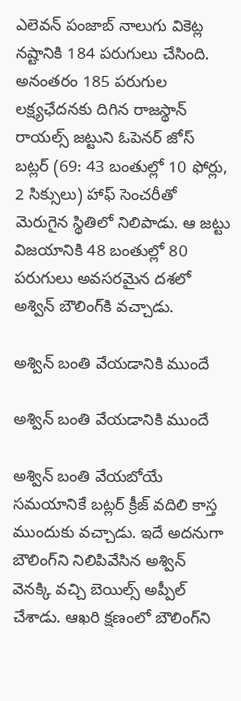ఎలెవన్ పంజాబ్ నాలుగు వికెట్ల నష్టానికి 184 పరుగులు చేసింది. అనంతరం 185 పరుగుల లక్ష్యఛేదనకు దిగిన రాజస్థాన్ రాయల్స్ జట్టుని ఓపెనర్ జోస్ బట్లర్ (69: 43 బంతుల్లో 10 ఫోర్లు, 2 సిక్సులు) హాఫ్ సెంచరీతో మెరుగైన స్థితిలో నిలిపాడు. ఆ జట్టు విజయానికి 48 బంతుల్లో 80 పరుగులు అవసరమైన దశలో అశ్విన్ బౌలింగ్‌కి వచ్చాడు.

అశ్విన్‌ బంతి వేయడానికి ముందే

అశ్విన్‌ బంతి వేయడానికి ముందే

అశ్విన్‌ బంతి వేయబోయే సమయానికే బట్లర్‌ క్రీజ్‌ వదిలి కాస్త ముందుకు వచ్చాడు. ఇదే అదనుగా బౌలింగ్‌ని నిలిపివేసిన అశ్విన్ వెనక్కి వచ్చి బెయిల్స్ అప్పీల్‌ చేశాడు. ఆఖరి క్షణంలో బౌలింగ్‌ని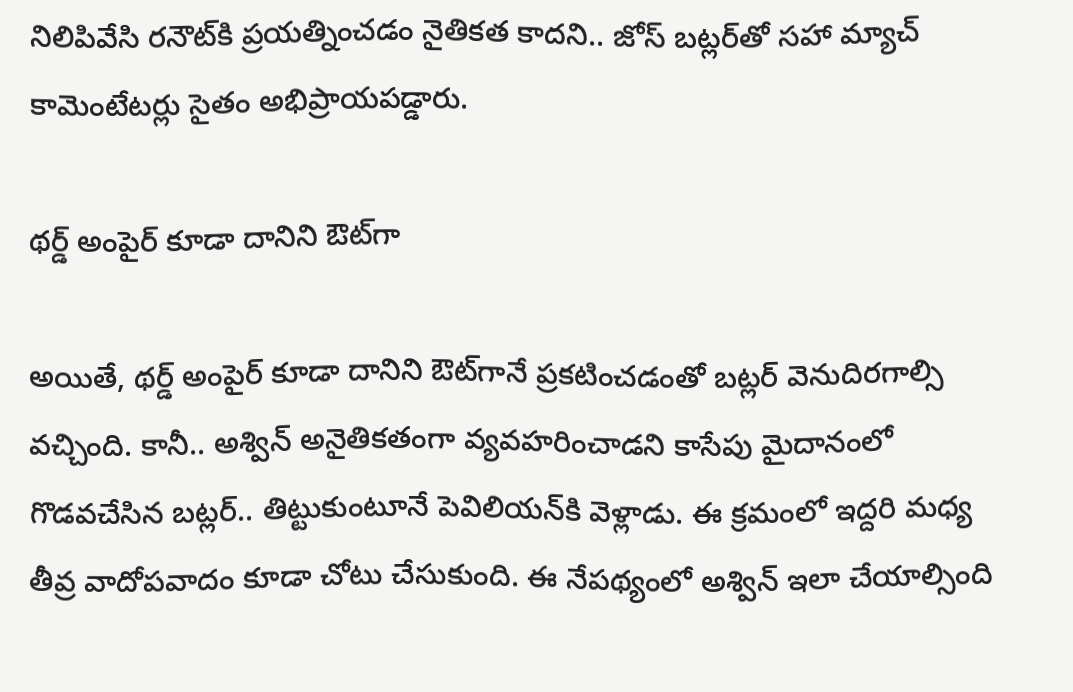నిలిపివేసి రనౌట్‌కి ప్రయత్నించడం నైతికత కాదని.. జోస్ బట్లర్‌తో సహా మ్యాచ్ కామెంటేటర్లు సైతం అభిప్రాయపడ్డారు.

థర్డ్‌ అంపైర్‌ కూడా దానిని ఔట్‌గా

అయితే, థర్డ్‌ అంపైర్‌ కూడా దానిని ఔట్‌గానే ప్రకటించడంతో బట్లర్‌ వెనుదిరగాల్సి వచ్చింది. కానీ.. అశ్విన్ అనైతికతంగా వ్యవహరించాడని కాసేపు మైదానంలో గొడవచేసిన బట్లర్.. తిట్టుకుంటూనే పెవిలియన్‌కి వెళ్లాడు. ఈ క్రమంలో ఇద్దరి మధ్య తీవ్ర వాదోపవాదం కూడా చోటు చేసుకుంది. ఈ నేపథ్యంలో అశ్విన్‌ ఇలా చేయాల్సింది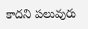కాదని పలువురు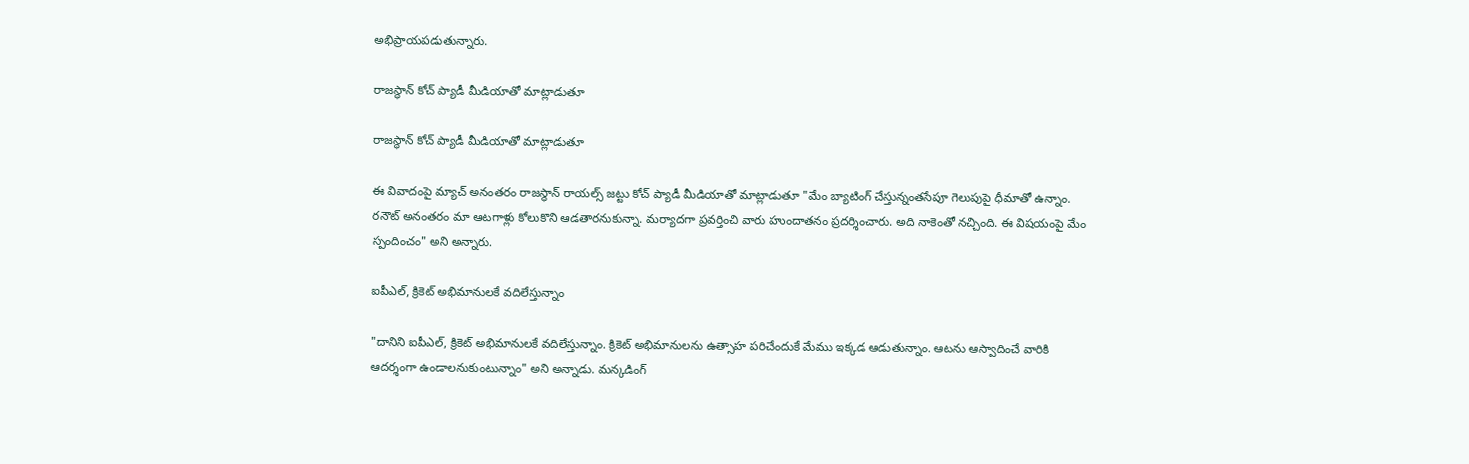అభిప్రాయపడుతున్నారు.

రాజస్థాన్‌ కోచ్‌ ప్యాడీ మీడియాతో మాట్లాడుతూ

రాజస్థాన్‌ కోచ్‌ ప్యాడీ మీడియాతో మాట్లాడుతూ

ఈ వివాదంపై మ్యాచ్‌ అనంతరం రాజస్థాన్‌ రాయల్స్ జట్టు కోచ్‌ ప్యాడీ మీడియాతో మాట్లాడుతూ "మేం బ్యాటింగ్‌ చేస్తున్నంతసేపూ గెలుపుపై ధీమాతో ఉన్నాం. రనౌట్‌ అనంతరం మా ఆటగాళ్లు కోలుకొని ఆడతారనుకున్నా. మర్యాదగా ప్రవర్తించి వారు హుందాతనం ప్రదర్శించారు. అది నాకెంతో నచ్చింది. ఈ విషయంపై మేం స్పందించం" అని అన్నారు.

ఐపీఎల్‌, క్రికెట్‌ అభిమానులకే వదిలేస్తున్నాం

"దానిని ఐపీఎల్‌, క్రికెట్‌ అభిమానులకే వదిలేస్తున్నాం. క్రికెట్‌ అభిమానులను ఉత్సాహ పరిచేందుకే మేము ఇక్కడ ఆడుతున్నాం. ఆటను ఆస్వాదించే వారికి ఆదర్శంగా ఉండాలనుకుంటున్నాం" అని అన్నాడు. మన్కడింగ్‌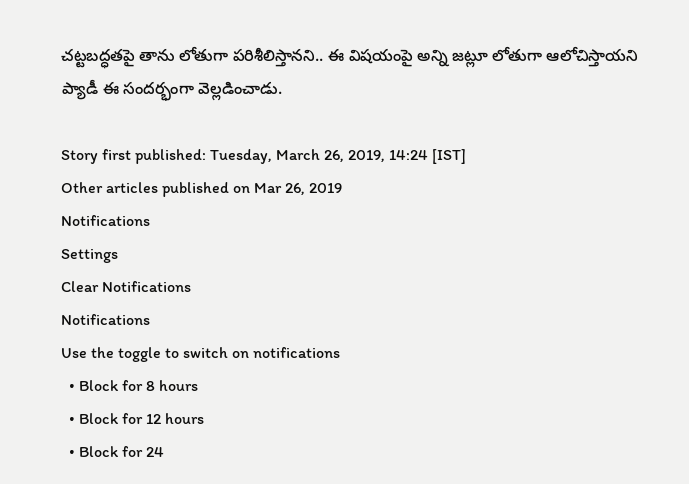చట్టబద్ధతపై తాను లోతుగా పరిశీలిస్తానని.. ఈ విషయంపై అన్ని జట్లూ లోతుగా ఆలోచిస్తాయని ప్యాడీ ఈ సందర్భంగా వెల్లడించాడు.

Story first published: Tuesday, March 26, 2019, 14:24 [IST]
Other articles published on Mar 26, 2019
Notifications
Settings
Clear Notifications
Notifications
Use the toggle to switch on notifications
  • Block for 8 hours
  • Block for 12 hours
  • Block for 24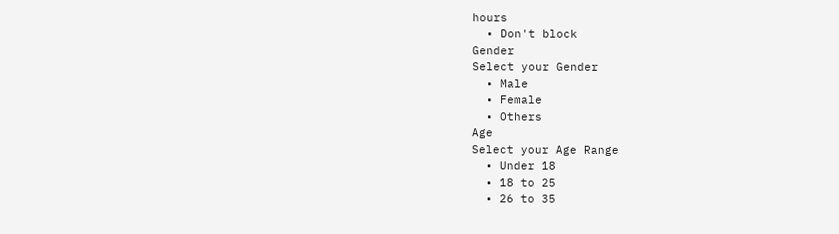hours
  • Don't block
Gender
Select your Gender
  • Male
  • Female
  • Others
Age
Select your Age Range
  • Under 18
  • 18 to 25
  • 26 to 35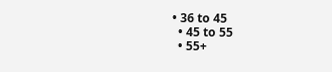• 36 to 45
  • 45 to 55
  • 55+